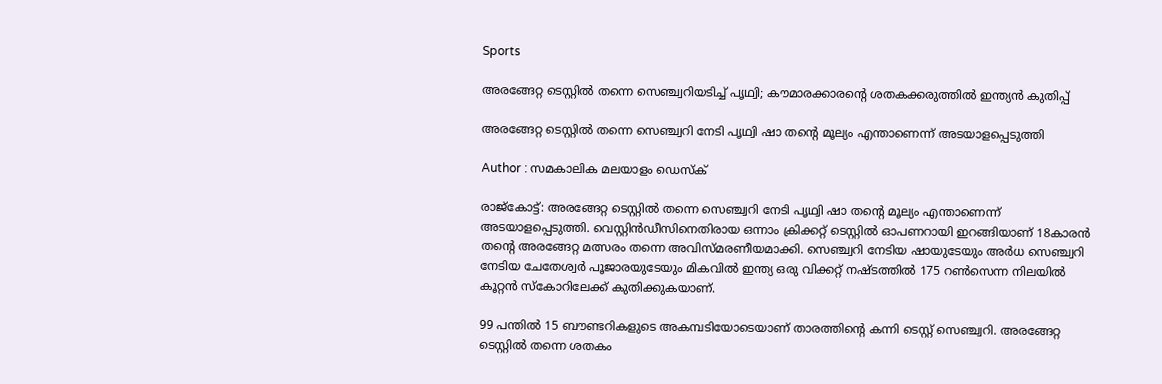Sports

അരങ്ങേറ്റ ടെസ്റ്റിൽ തന്നെ സെഞ്ച്വറിയടിച്ച് പൃഥ്വി; കൗമാരക്കാരന്റെ ശതകക്കരുത്തിൽ ഇന്ത്യൻ കുതിപ്പ്

അരങ്ങേറ്റ ടെസ്റ്റിൽ തന്നെ സെഞ്ച്വറി നേടി പൃഥ്വി ഷാ തന്റെ മൂല്യം എന്താണെന്ന് അടയാളപ്പെടുത്തി

Author : സമകാലിക മലയാളം ഡെസ്ക്

രാജ്കോട്ട്: അരങ്ങേറ്റ ടെസ്റ്റിൽ തന്നെ സെഞ്ച്വറി നേടി പൃഥ്വി ഷാ തന്റെ മൂല്യം എന്താണെന്ന് അടയാളപ്പെടുത്തി. വെസ്റ്റിൻഡീസിനെതിരായ ഒന്നാം ക്രിക്കറ്റ് ടെസ്റ്റിൽ ഓപണറായി ഇറങ്ങിയാണ് 18കാരൻ തന്റെ അരങ്ങേറ്റ മത്സരം തന്നെ അവിസ്മരണീയമാക്കി. സെഞ്ച്വറി നേടിയ ഷായുടേയും അർധ സെഞ്ച്വറി നേടിയ ചേതേശ്വർ പൂജാരയുടേയും മികവിൽ ഇന്ത്യ ഒരു വിക്കറ്റ് നഷ്ടത്തിൽ 175 റൺസെന്ന നിലയിൽ കൂറ്റൻ സ്കോറിലേക്ക് കുതിക്കുകയാണ്.

99 പന്തിൽ 15 ബൗണ്ടറികളുടെ അകമ്പടിയോടെയാണ് താരത്തിന്റെ കന്നി ടെസ്റ്റ് സെഞ്ച്വറി. അരങ്ങേറ്റ ടെസ്റ്റിൽ തന്നെ ശതകം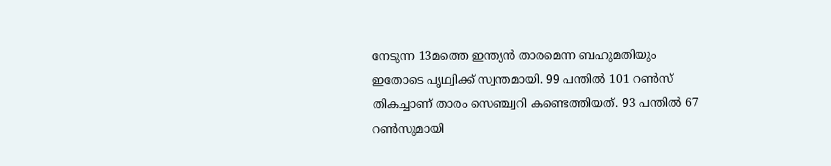നേടുന്ന 13മത്തെ ഇന്ത്യൻ താരമെന്ന ബഹുമതിയും ഇതോടെ പൃഥ്വിക്ക് സ്വന്തമായി. 99 പന്തിൽ 101 റൺസ് തികച്ചാണ് താരം സെഞ്ച്വറി കണ്ടെത്തിയത്. 93 പന്തിൽ 67 റൺസുമായി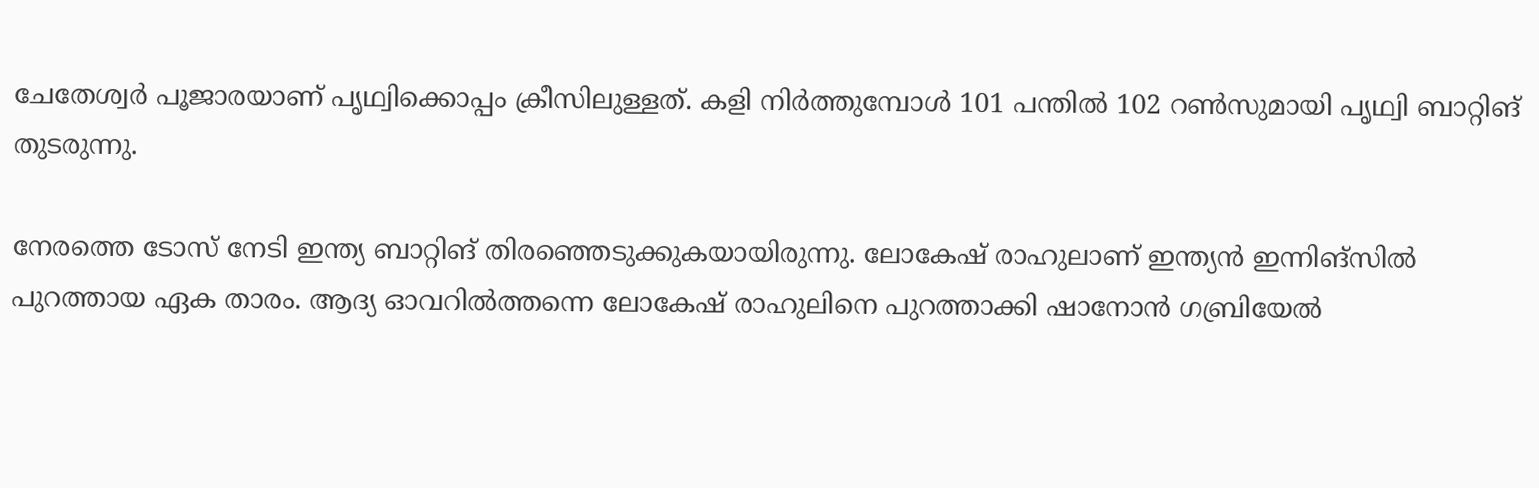ചേതേശ്വർ പൂജാരയാണ് പൃഥ്വിക്കൊപ്പം ക്രീസിലുള്ളത്. കളി നിർത്തുമ്പോൾ 101 പന്തിൽ 102 റൺസുമായി പൃഥ്വി ബാറ്റിങ് തുടരുന്നു.

നേരത്തെ ടോസ് നേടി ഇന്ത്യ ബാറ്റിങ് തിര‍ഞ്ഞെടുക്കുകയായിരുന്നു. ലോകേഷ് രാഹുലാണ് ഇന്ത്യൻ ഇന്നിങ്സിൽ പുറത്തായ ഏക താരം. ആദ്യ ഓവറിൽത്തന്നെ ലോകേഷ് രാഹുലിനെ പുറത്താക്കി ഷാനോൻ ഗബ്രിയേൽ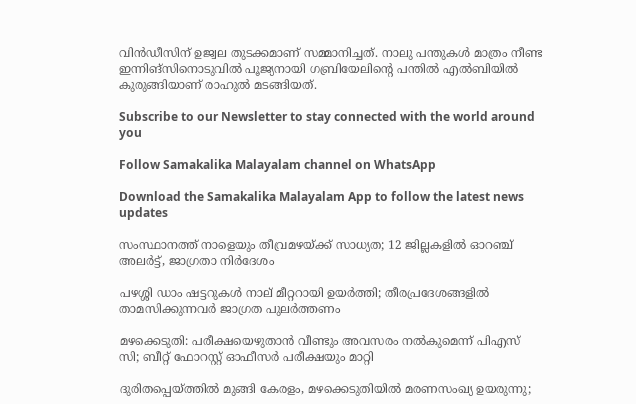വിൻഡീസിന് ഉജ്വല തുടക്കമാണ് സമ്മാനിച്ചത്. നാലു പന്തുകൾ മാത്രം നീണ്ട ഇന്നിങ്സിനൊടുവിൽ പൂജ്യനായി ഗബ്രിയേലിന്റെ പന്തിൽ എൽബിയിൽ കുരുങ്ങിയാണ് രാഹുൽ മടങ്ങിയത്.

Subscribe to our Newsletter to stay connected with the world around you

Follow Samakalika Malayalam channel on WhatsApp

Download the Samakalika Malayalam App to follow the latest news updates

സംസ്ഥാനത്ത് നാളെയും തീവ്രമഴയ്ക്ക് സാധ്യത; 12 ജില്ലകളില്‍ ഓറഞ്ച് അലര്‍ട്ട്, ജാഗ്രതാ നിര്‍ദേശം

പഴശ്ശി ഡാം ഷട്ടറുകള്‍ നാല് മീറ്ററായി ഉയര്‍ത്തി; തീരപ്രദേശങ്ങളില്‍ താമസിക്കുന്നവര്‍ ജാഗ്രത പുലർത്തണം

മഴക്കെടുതി: പരീക്ഷയെഴുതാൻ വീണ്ടും അവസരം നല്‍കുമെന്ന് പിഎസ് സി; ബീറ്റ് ഫോറസ്റ്റ് ഓഫീസർ പരീക്ഷയും മാറ്റി

ദുരിതപ്പെയ്ത്തിൽ മുങ്ങി കേരളം, മഴക്കെടുതിയിൽ മരണസംഖ്യ ഉയരുന്നു;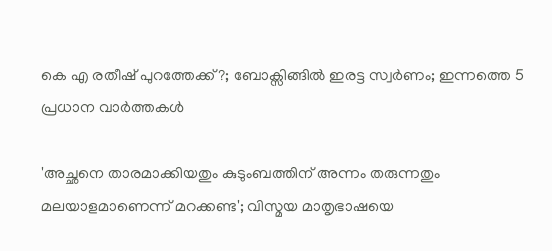കെ എ രതീഷ് പുറത്തേക്ക്?; ബോക്സിങ്ങിൽ ഇരട്ട സ്വർണം; ഇന്നത്തെ 5 പ്രധാന വാർത്തകൾ

'അച്ഛനെ താരമാക്കിയതും കുടുംബത്തിന് അന്നം തരുന്നതും മലയാളമാണെന്ന് മറക്കണ്ട'; വിസ്മയ മാതൃഭാഷയെ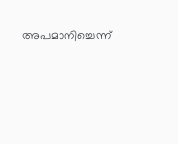അപമാനിച്ചെന്ന്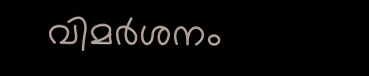വിമര്‍ശനം